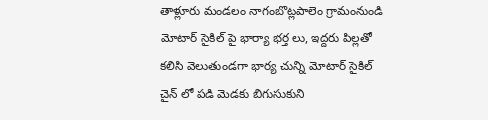తాళ్లూరు మండలం నాగంబొట్లపాలెం గ్రామంనుండి మోటార్ సైకిల్ పై భార్యా భర్త లు, ఇద్దరు పిల్లతో కలిసి వెలుతుండగా భార్య చున్ని మోటార్ సైకిల్ చైన్ లో పడి మెడకు బిగుసుకుని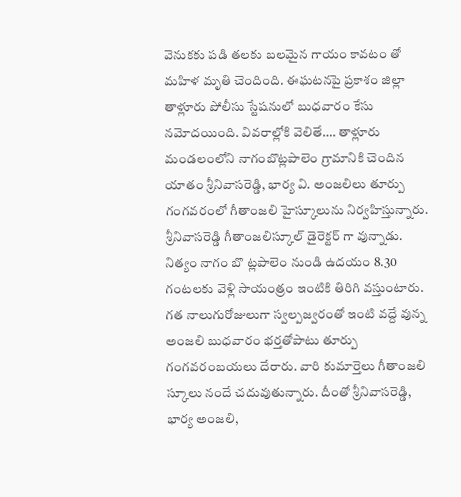వెనుకకు పడి తలకు బలమైన గాయం కావటం తో మహిళ మృతి చెందింది. ఈఘటనపై ప్రకాశం జిల్లా తాళ్లూరు పోలీసు స్టేషనులో బుధవారం కేసు నమోదయింది. వివరాల్లోకి వెలితే…. తాళ్లూరు మండలంలోని నాగంబొట్లపాలెం గ్రామానికి చెందిన యాతం శ్రీనివాసరెడ్డి, భార్య వి. అంజలిలు తూర్పు గంగవరంలో గీతాంజలి హైస్కూలును నిర్వహిస్తున్నారు. శ్రీనివాసరెడ్డి గీతాంజలిస్కూల్ డైరెక్టర్ గా వున్నాడు. నిత్యం నాగం బొ ట్లపాలెం నుండి ఉదయం 8.30 గంటలకు వెళ్లి సాయంత్రం ఇంటికి తిరిగి వస్తుంటారు. గత నాలుగురోజులుగా స్వల్పజ్వరంతో ఇంటి వద్దే వున్న అంజలి బుధవారం భర్తతోపాటు తూర్పు గంగవరంబయలు దేరారు. వారి కుమార్తెలు గీతాంజలి స్కూలు నందే చదువుతున్నారు. దీంతో శ్రీనివాసరెడ్డి, భార్య అంజలి,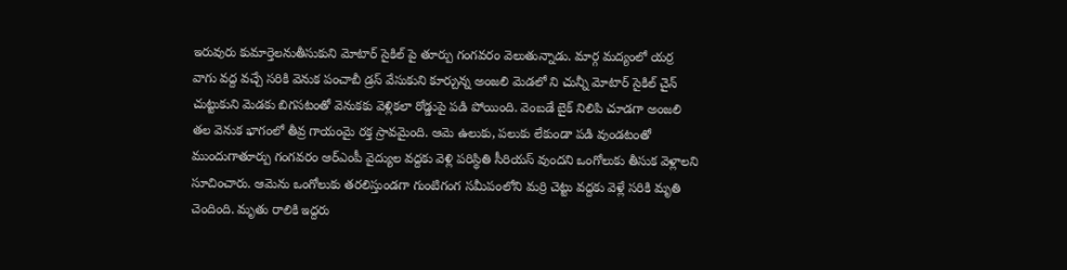ఇరువురు కుమార్తెలనుతీసుకుని మోటార్ సైకిల్ పై తూర్పు గంగవరం వెలుతున్నాడు. మార్గ మద్యంలో యర్ర వాగు వద్ద వచ్చే సరికి వెనుక పంచాబీ డ్రస్ వేసుకుని కూర్చున్న అంజలి మెడలో ని చున్నీ మోటార్ సైకిల్ చైన్ చుట్టుకుని మెడకు బిగసటంతో వెనుకకు వెళ్లికలా రోడ్డుపై పడి పోయింది. వెంబడే బైక్ నిలిపి చూడగా అంజలి తల వెనుక భాగంలో తీవ్ర గాయంమై రక్త స్రావమైంది. ఆమె ఉలుకు, పలుకు లేకుండా పడి వుండటంతో ముందుగాతూర్పు గంగవరం ఆర్ఎంపీ వైద్యుల వద్దకు వెళ్లి పరిస్థితి సీరియస్ వుందని ఒంగోలుకు తీసుక వెళ్లాలని సూచించారు. ఆమెను ఒంగోలుకు తరలిస్తుండగా గుంటిగంగ సమీపంలోని మర్రి చెట్టు వద్దకు వెళ్లే సరికి మృతి చెందింది. మృతు రాలికి ఇద్దరు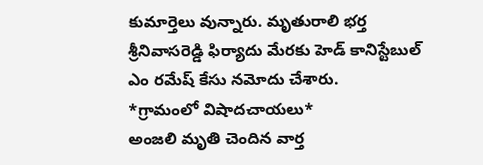కుమార్తెలు వున్నారు. మృతురాలి భర్త శ్రీనివాసరెడ్డి ఫిర్యాదు మేరకు హెడ్ కానిస్టేబుల్ ఎం రమేష్ కేసు నమోదు చేశారు.
*గ్రామంలో విషాదచాయలు*
అంజలి మృతి చెందిన వార్త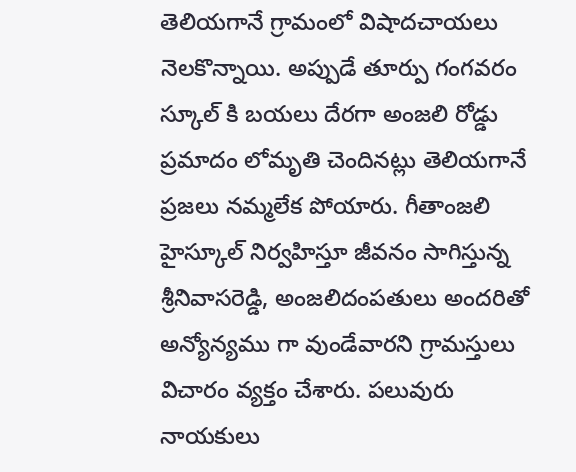తెలియగానే గ్రామంలో విషాదచాయలు నెలకొన్నాయి. అప్పుడే తూర్పు గంగవరం స్కూల్ కి బయలు దేరగా అంజలి రోడ్డు ప్రమాదం లోమృతి చెందినట్లు తెలియగానే ప్రజలు నమ్మలేక పోయారు. గీతాంజలి హైస్కూల్ నిర్వహిస్తూ జీవనం సాగిస్తున్న శ్రీనివాసరెడ్డి, అంజలిదంపతులు అందరితో అన్యోన్యము గా వుండేవారని గ్రామస్తులు విచారం వ్యక్తం చేశారు. పలువురు నాయకులు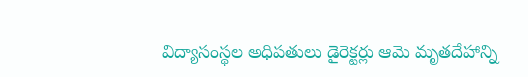విద్యాసంస్థల అధిపతులు డైరెక్టర్లు ఆమె మృతదేహాన్ని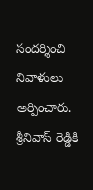సందర్శించి నివాళులు అర్పించారు. శ్రీనివాస్ రెడ్డికి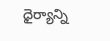ధైర్యాన్ని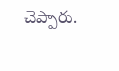చెప్పారు.